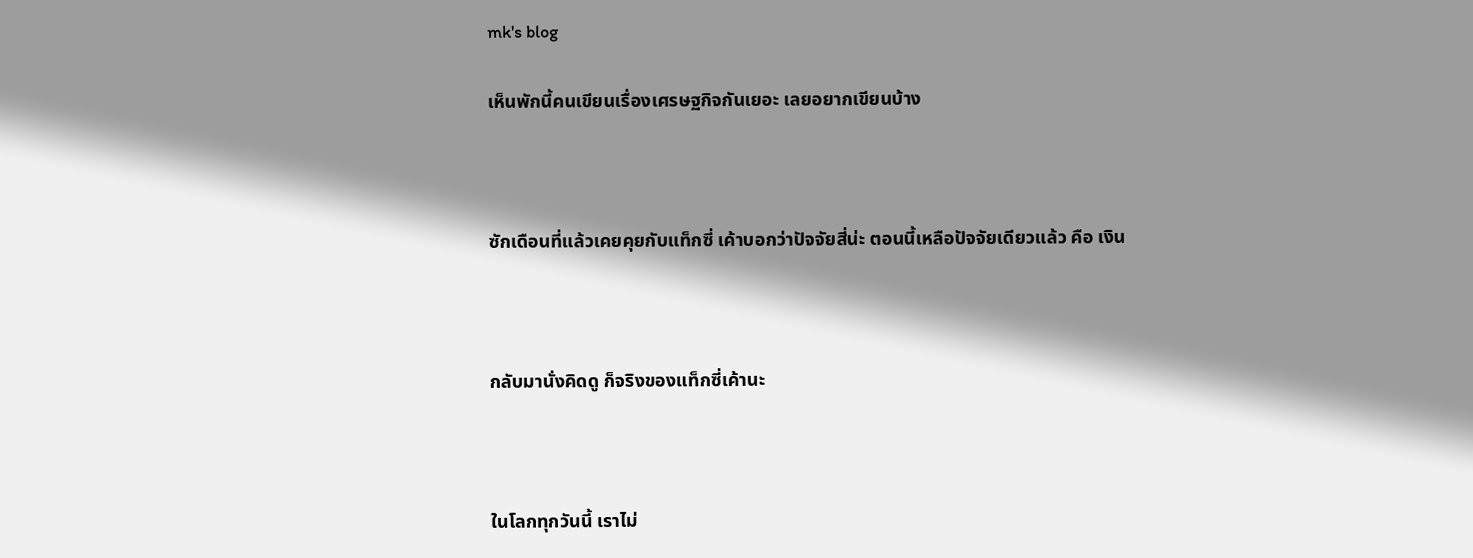mk's blog

เห็นพักนี้คนเขียนเรื่องเศรษฐกิจกันเยอะ เลยอยากเขียนบ้าง



ซักเดือนที่แล้วเคยคุยกับแท็กซี่ เค้าบอกว่าปัจจัยสี่น่ะ ตอนนี้เหลือปัจจัยเดียวแล้ว คือ เงิน



กลับมานั่งคิดดู ก็จริงของแท็กซี่เค้านะ



ในโลกทุกวันนี้ เราไม่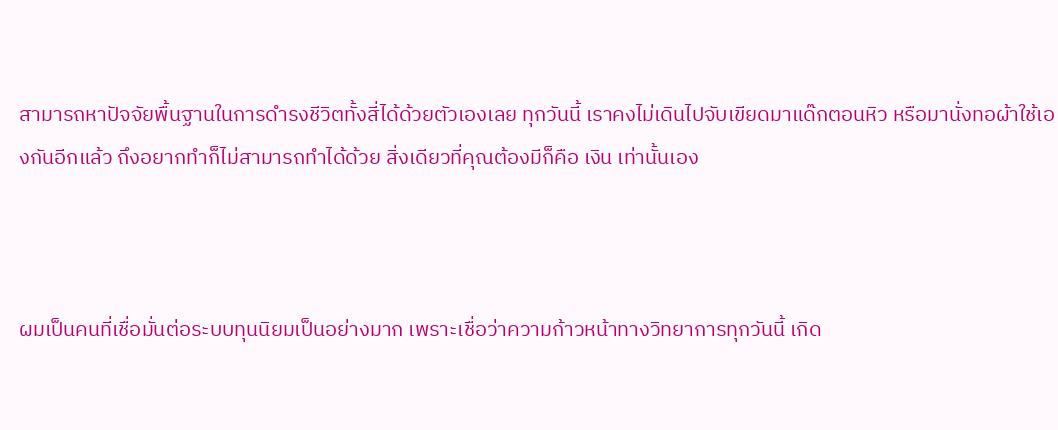สามารถหาปัจจัยพื้นฐานในการดำรงชีวิตทั้งสี่ได้ด้วยตัวเองเลย ทุกวันนี้ เราคงไม่เดินไปจับเขียดมาแด๊กตอนหิว หรือมานั่งทอผ้าใช้เองกันอีกแล้ว ถึงอยากทำก็ไม่สามารถทำได้ด้วย สิ่งเดียวที่คุณต้องมีก็คือ เงิน เท่านั้นเอง



ผมเป็นคนที่เชื่อมั่นต่อระบบทุนนิยมเป็นอย่างมาก เพราะเชื่อว่าความก้าวหน้าทางวิทยาการทุกวันนี้ เกิด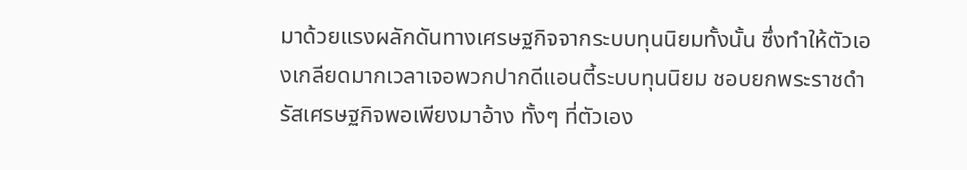มาด้วยแรงผลักดันทางเศรษฐกิจจากระบบทุนนิยมทั้งนั้น ซึ่งทำให้ตัวเองเกลียดมากเวลาเจอพวกปากดีแอนตี้ระบบทุนนิยม ชอบยกพระราชดำรัสเศรษฐกิจพอเพียงมาอ้าง ทั้งๆ ที่ตัวเอง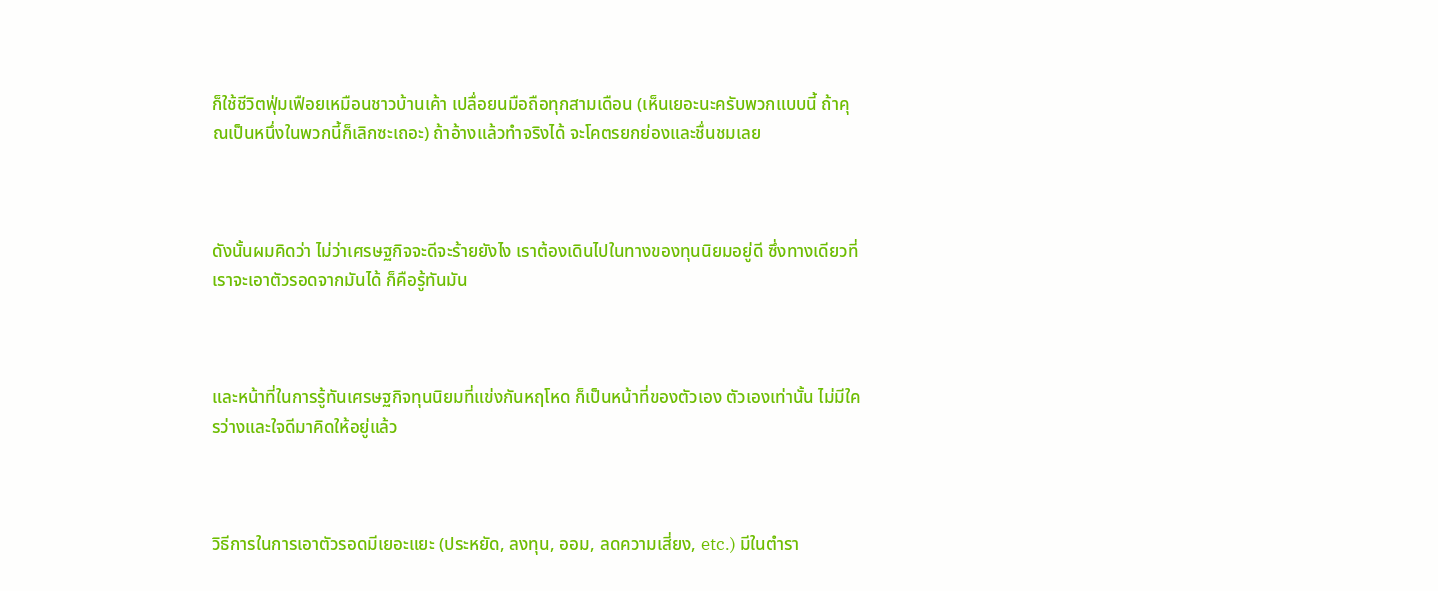ก็ใช้ชีวิตฟุ่มเฟือยเหมือนชาวบ้านเค้า เปลื่อยนมือถือทุกสามเดือน (เห็นเยอะนะครับพวกแบบนี้ ถ้าคุณเป็นหนึ่งในพวกนี้ก็เลิกซะเถอะ) ถ้าอ้างแล้วทำจริงได้ จะโคตรยกย่องและชื่นชมเลย



ดังนั้นผมคิดว่า ไม่ว่าเศรษฐกิจจะดีจะร้ายยังไง เราต้องเดินไปในทางของทุนนิยมอยู่ดี ซึ่งทางเดียวที่เราจะเอาตัวรอดจากมันได้ ก็คือรู้ทันมัน



และหน้าที่ในการรู้ทันเศรษฐกิจทุนนิยมที่แข่งกันหฤโหด ก็เป็นหน้าที่ของตัวเอง ตัวเองเท่านั้น ไม่มีใครว่างและใจดีมาคิดให้อยู่แล้ว



วิธีการในการเอาตัวรอดมีเยอะแยะ (ประหยัด, ลงทุน, ออม, ลดความเสี่ยง, etc.) มีในตำรา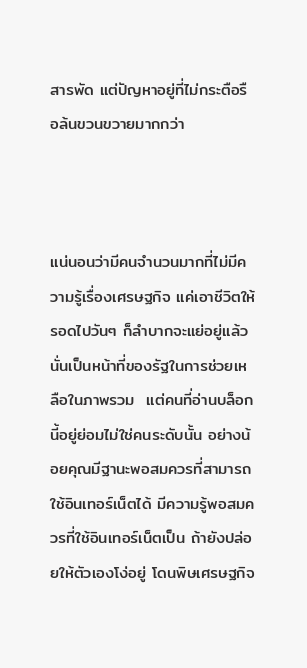สารพัด แต่ปัญหาอยู่ที่ไม่กระตือรือล้นขวนขวายมากกว่า



แน่นอนว่ามีคนจำนวนมากที่ไม่มีความรู้เรื่องเศรษฐกิจ แค่เอาชีวิตให้รอดไปวันๆ ก็ลำบากจะแย่อยู่แล้ว นั่นเป็นหน้าที่ของรัฐในการช่วยเหลือในภาพรวม  แต่คนที่อ่านบล็อกนี้อยู่ย่อมไม่ใช่คนระดับนั้น อย่างน้อยคุณมีฐานะพอสมควรที่สามารถใช้อินเทอร์เน็ตได้ มีความรู้พอสมควรที่ใช้อินเทอร์เน็ตเป็น ถ้ายังปล่อยให้ตัวเองโง่อยู่ โดนพิษเศรษฐกิจ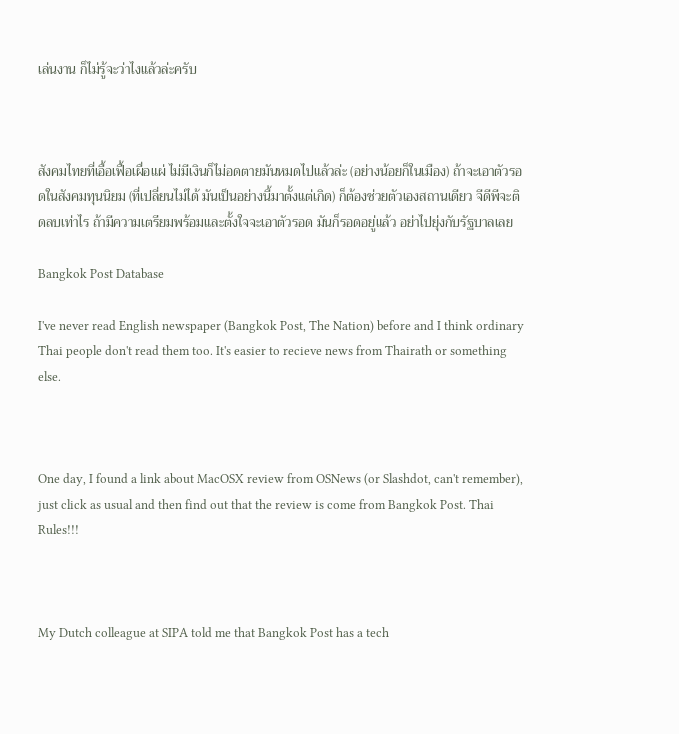เล่นงาน ก็ไม่รู้จะว่าไงแล้วล่ะครับ



สังคมไทยที่เอื้อเฟื้อเผื่อแผ่ ไม่มีเงินก็ไม่อดตายมันหมดไปแล้วล่ะ (อย่างน้อยก็ในเมือง) ถ้าจะเอาตัวรอดในสังคมทุนนิยม (ที่เปลี่ยนไม่ได้ มันเป็นอย่างนี้มาตั้งแต่เกิด) ก็ต้องช่วยตัวเองสถานเดียว จีดีพีจะติดลบเท่าไร ถ้ามีความเตรียมพร้อมและตั้งใจจะเอาตัวรอด มันก็รอดอยู่แล้ว อย่าไปยุ่งกับรัฐบาลเลย

Bangkok Post Database

I've never read English newspaper (Bangkok Post, The Nation) before and I think ordinary Thai people don't read them too. It's easier to recieve news from Thairath or something else.



One day, I found a link about MacOSX review from OSNews (or Slashdot, can't remember), just click as usual and then find out that the review is come from Bangkok Post. Thai Rules!!!



My Dutch colleague at SIPA told me that Bangkok Post has a tech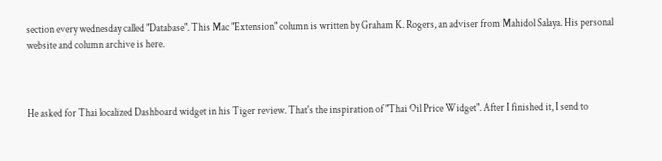section every wednesday called "Database". This Mac "Extension" column is written by Graham K. Rogers, an adviser from Mahidol Salaya. His personal website and column archive is here.



He asked for Thai localized Dashboard widget in his Tiger review. That's the inspiration of "Thai Oil Price Widget". After I finished it, I send to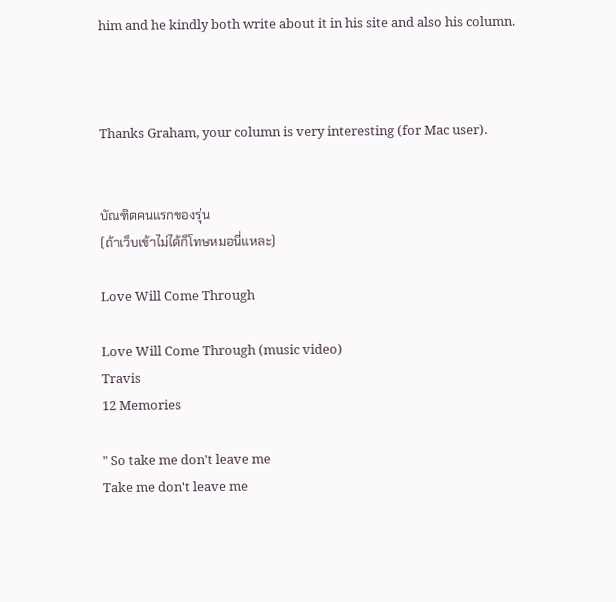him and he kindly both write about it in his site and also his column.



Thanks Graham, your column is very interesting (for Mac user).


บัณฑิตคนแรกของรุ่น
(ถ้าเว็บเข้าไม่ได้ก็โทษหมอนี่แหละ)

Love Will Come Through

Love Will Come Through (music video)
Travis
12 Memories

" So take me don't leave me
Take me don't leave me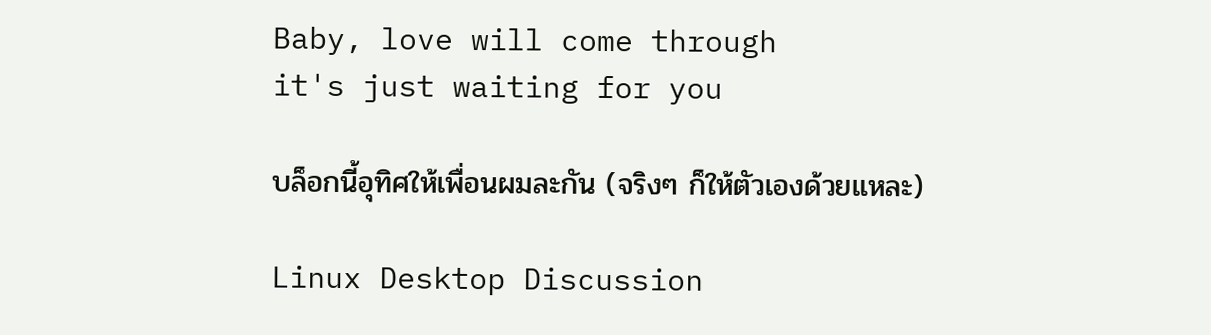Baby, love will come through
it's just waiting for you

บล็อกนี้อุทิศให้เพื่อนผมละกัน (จริงๆ ก็ให้ตัวเองด้วยแหละ)

Linux Desktop Discussion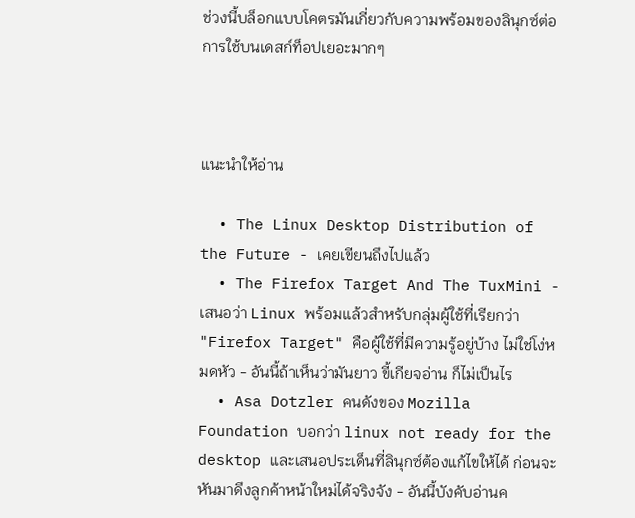ช่วงนี้บล็อกแบบโคตรมันเกี่ยวกับความพร้อมของลินุกซ์ต่อการใช้บนเดสก์ท็อปเยอะมากๆ



แนะนำให้อ่าน

  • The Linux Desktop Distribution of the Future - เคยเขียนถึงไปแล้ว
  • The Firefox Target And The TuxMini - เสนอว่า Linux พร้อมแล้วสำหรับกลุ่มผู้ใช้ที่เรียกว่า "Firefox Target" คือผู้ใช้ที่มีความรู้อยู่บ้าง ไม่ใช่โง่หมดหัว - อันนี้ถ้าเห็นว่ามันยาว ขี้เกียจอ่าน ก็ไม่เป็นไร
  • Asa Dotzler คนดังของ Mozilla Foundation บอกว่า linux not ready for the desktop และเสนอประเด็นที่ลินุกซ์ต้องแก้ไขให้ได้ ก่อนจะหันมาดึงลูกค้าหน้าใหม่ได้จริงจัง - อันนี้บังคับอ่านค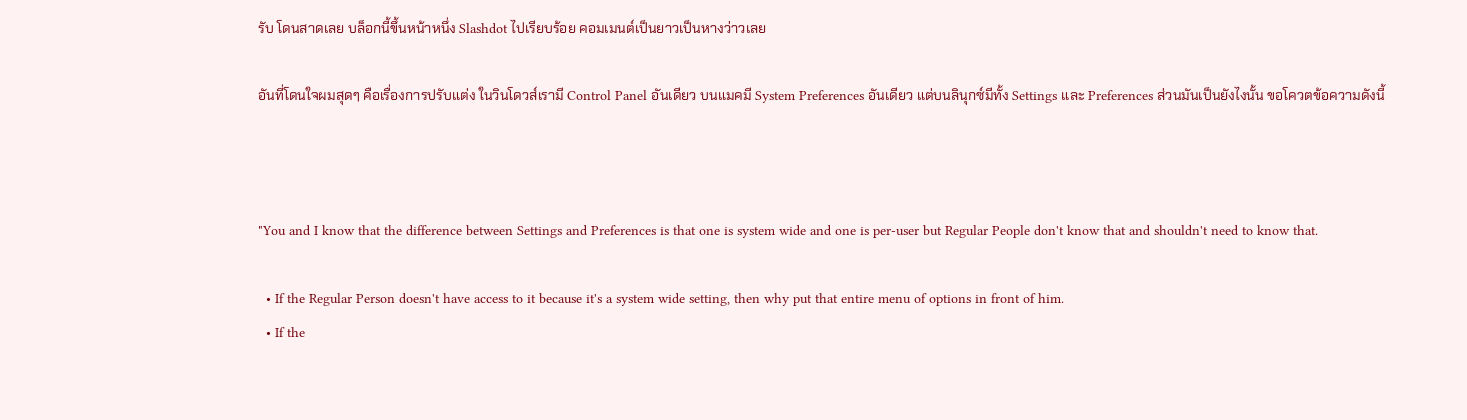รับ โดนสาดเลย บล็อกนี้ขึ้นหน้าหนึ่ง Slashdot ไปเรียบร้อย คอมเมนต์เป็นยาวเป็นหางว่าวเลย

อันที่โดนใจผมสุดๆ คือเรื่องการปรับแต่ง ในวินโดวส์เรามี Control Panel อันเดียว บนแมคมี System Preferences อันเดียว แต่บนลินุกซ์มีทั้ง Settings และ Preferences ส่วนมันเป็นยังไงนั้น ขอโควตข้อความดังนี้



"You and I know that the difference between Settings and Preferences is that one is system wide and one is per-user but Regular People don't know that and shouldn't need to know that.

  • If the Regular Person doesn't have access to it because it's a system wide setting, then why put that entire menu of options in front of him.
  • If the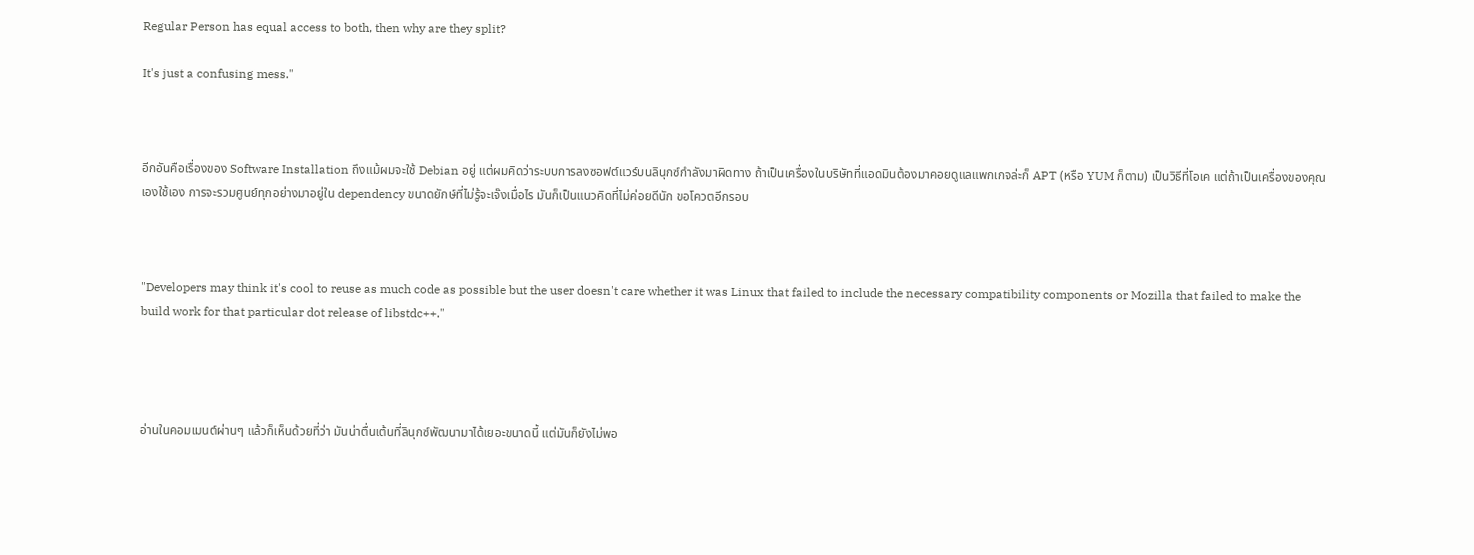Regular Person has equal access to both, then why are they split?

It's just a confusing mess."



อีกอันคือเรื่องของ Software Installation ถึงแม้ผมจะใช้ Debian อยู่ แต่ผมคิดว่าระบบการลงซอฟต์แวร์บนลินุกซ์กำลังมาผิดทาง ถ้าเป็นเครื่องในบริษัทที่แอดมินต้องมาคอยดูแลแพกเกจล่ะก็ APT (หรือ YUM ก็ตาม) เป็นวิธีที่โอเค แต่ถ้าเป็นเครื่องของคุณเองใช้เอง การจะรวมศูนย์ทุกอย่างมาอยู่ใน dependency ขนาดยักษ์ที่ไม่รู้จะเจ๊งเมื่อไร มันก็เป็นแนวคิดที่ไม่ค่อยดีนัก ขอโควตอีกรอบ



"Developers may think it's cool to reuse as much code as possible but the user doesn't care whether it was Linux that failed to include the necessary compatibility components or Mozilla that failed to make the build work for that particular dot release of libstdc++."




อ่านในคอมเมนต์ผ่านๆ แล้วก็เห็นด้วยที่ว่า มันน่าตื่นเต้นที่ลินุกซ์พัฒนามาได้เยอะขนาดนี้ แต่มันก็ยังไม่พอ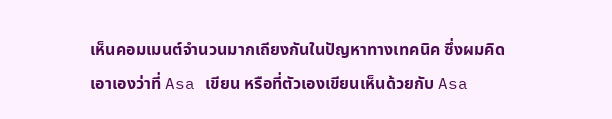เห็นคอมเมนต์จำนวนมากเถียงกันในปัญหาทางเทคนิค ซึ่งผมคิดเอาเองว่าที่ Asa เขียน หรือที่ตัวเองเขียนเห็นด้วยกับ Asa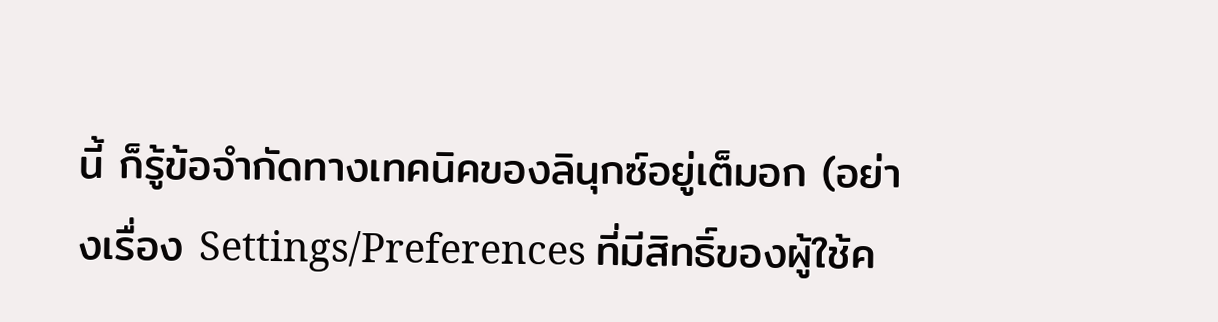นี้ ก็รู้ข้อจำกัดทางเทคนิคของลินุกซ์อยู่เต็มอก (อย่างเรื่อง Settings/Preferences ที่มีสิทธิ์ของผู้ใช้ค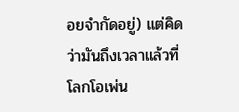อยจำกัดอยู่) แต่คิดว่ามันถึงเวลาแล้วที่โลกโอเพ่น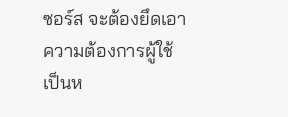ซอร์ส จะต้องยึดเอาความต้องการผู้ใช้เป็นห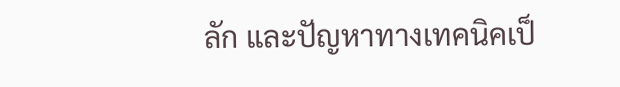ลัก และปัญหาทางเทคนิคเป็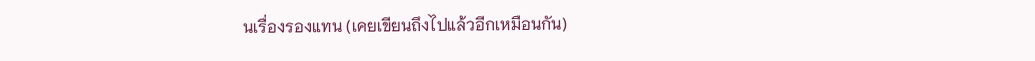นเรื่องรองแทน (เคยเขียนถึงไปแล้วอีกเหมือนกัน)